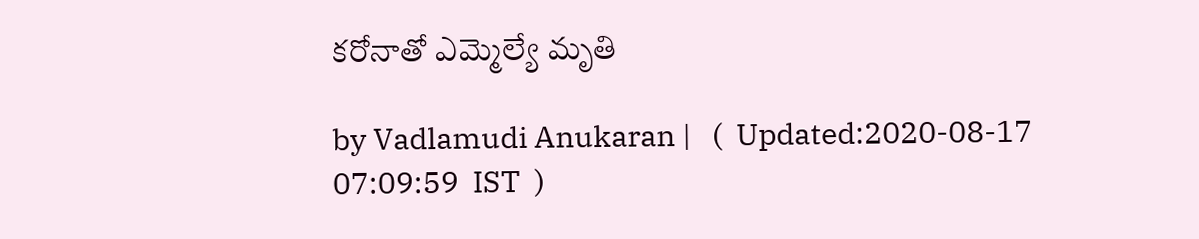కరోనాతో ఎమ్మెల్యే మృతి

by Vadlamudi Anukaran |   (  Updated:2020-08-17 07:09:59  IST  )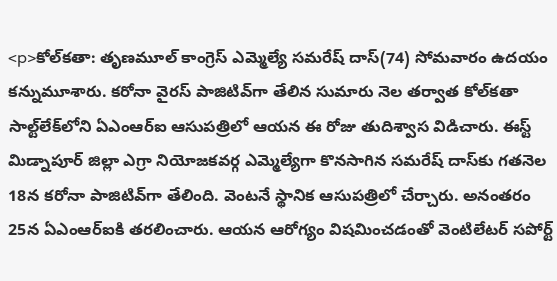<p>కోల్‌కతా: తృణమూల్ కాంగ్రెస్ ఎమ్మెల్యే సమరేష్ దాస్(74) సోమవారం ఉదయం కన్నుమూశారు. కరోనా వైరస్ పాజిటివ్‌గా తేలిన సుమారు నెల తర్వాత కోల్‌కతా సాల్ట్‌లేక్‌లోని ఏఎంఆర్ఐ ఆసుపత్రిలో ఆయన ఈ రోజు తుదిశ్వాస విడిచారు. ఈస్ట్ మిడ్నాపూర్ జిల్లా ఎగ్రా నియోజకవర్గ ఎమ్మెల్యేగా కొనసాగిన సమరేష్ దాస్‌కు గతనెల 18న కరోనా పాజిటివ్‌గా తేలింది. వెంటనే స్థానిక ఆసుపత్రిలో చేర్చారు. అనంతరం 25న ఏఎంఆర్ఐకి తరలించారు. ఆయన ఆరోగ్యం విషమించడంతో వెంటిలేటర్ సపోర్ట్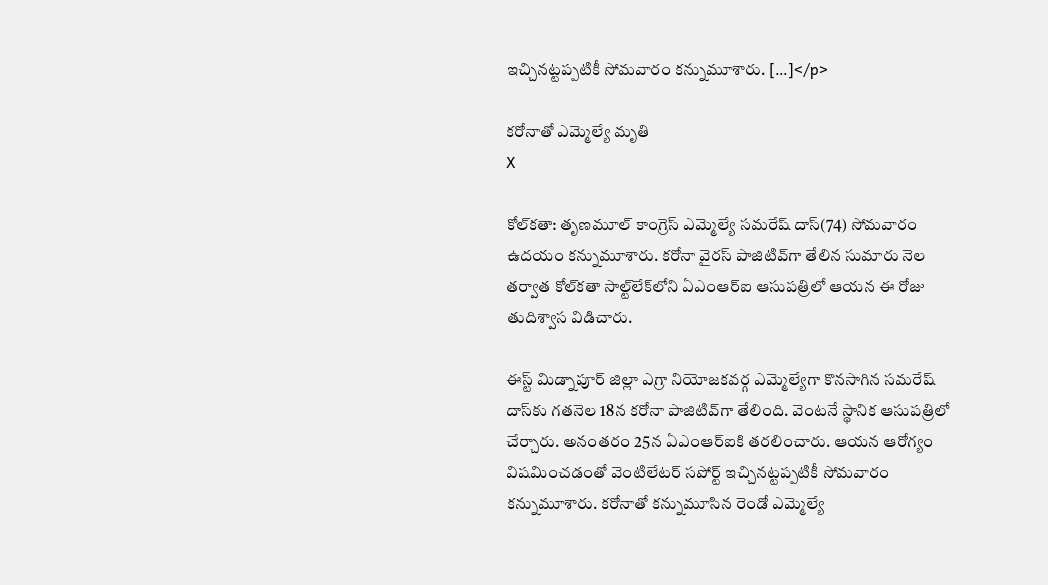ఇచ్చినట్టప్పటికీ సోమవారం కన్నుమూశారు. […]</p>

కరోనాతో ఎమ్మెల్యే మృతి
X

కోల్‌కతా: తృణమూల్ కాంగ్రెస్ ఎమ్మెల్యే సమరేష్ దాస్(74) సోమవారం ఉదయం కన్నుమూశారు. కరోనా వైరస్ పాజిటివ్‌గా తేలిన సుమారు నెల తర్వాత కోల్‌కతా సాల్ట్‌లేక్‌లోని ఏఎంఆర్ఐ ఆసుపత్రిలో ఆయన ఈ రోజు తుదిశ్వాస విడిచారు.

ఈస్ట్ మిడ్నాపూర్ జిల్లా ఎగ్రా నియోజకవర్గ ఎమ్మెల్యేగా కొనసాగిన సమరేష్ దాస్‌కు గతనెల 18న కరోనా పాజిటివ్‌గా తేలింది. వెంటనే స్థానిక ఆసుపత్రిలో చేర్చారు. అనంతరం 25న ఏఎంఆర్ఐకి తరలించారు. ఆయన ఆరోగ్యం విషమించడంతో వెంటిలేటర్ సపోర్ట్ ఇచ్చినట్టప్పటికీ సోమవారం కన్నుమూశారు. కరోనాతో కన్నుమూసిన రెండో ఎమ్మెల్యే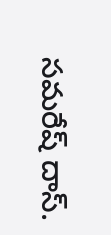సమరేష్ దాస్.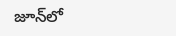జూన్‌లో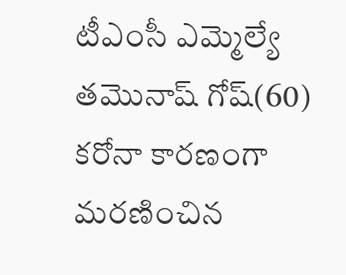టీఎంసీ ఎమ్మెల్యే తమొనాష్ గోష్(60) కరోనా కారణంగా మరణించిన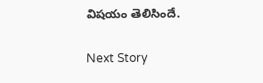విషయం తెలిసిందే.

Next Story